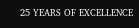25 YEARS OF EXCELLENCE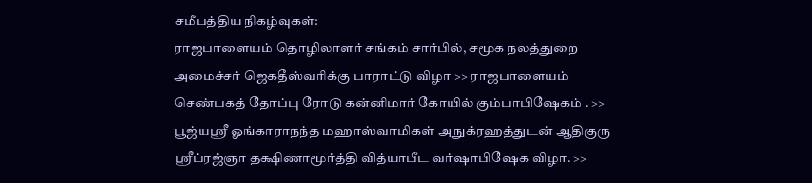சமீபத்திய நிகழ்வுகள்:
ராஜபாளையம் தொழிலாளர் சங்கம் சார்பில், சமூக நலத்துறை அமைச்சர் ஜெகதீஸ்வரிக்கு பாராட்டு விழா >> ராஜபாளையம் செண்பகத் தோப்பு ரோடு கன்னிமார் கோயில் கும்பாபிஷேகம் . >> பூஜ்யஸ்ரீ ஓங்காராநந்த மஹாஸ்வாமிகள் அநுக்ரஹத்துடன் ஆதிகுரு ஸ்ரீப்ரஜ்ஞா தக்ஷிணாமூர்த்தி வித்யாபீட வர்ஷாபிஷேக விழா. >>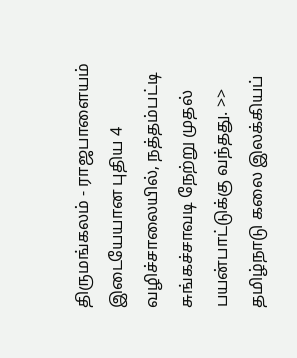திருமங்கலம் - ராஜபாளையம் இடையேயான புதிய 4 வழிச்சாலையில், நத்தம்பட்டி சுங்கச்சாவடி நேற்று முதல் பயன்பாட்டுக்கு வந்தது. >> தமிழ்நாடு கலை இலக்கியப்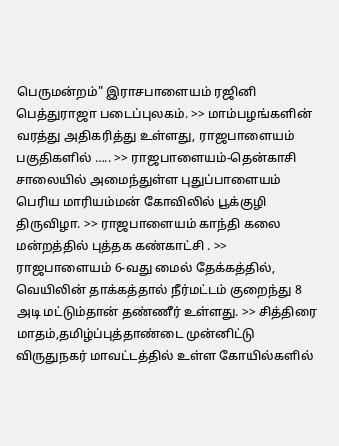பெருமன்றம்" இராசபாளையம் ரஜினி பெத்துராஜா படைப்புலகம். >> மாம்பழங்களின் வரத்து அதிகரித்து உள்ளது, ராஜபாளையம் பகுதிகளில் ….. >> ராஜபாளையம்-தென்காசி சாலையில் அமைந்துள்ள புதுப்பாளையம் பெரிய மாரியம்மன் கோவிலில் பூக்குழி திருவிழா. >> ராஜபாளையம் காந்தி கலை மன்றத்தில் புத்தக கண்காட்சி . >> ராஜபாளையம் 6-வது மைல் தேக்கத்தில், வெயிலின் தாக்கத்தால் நீர்மட்டம் குறைந்து 8 அடி மட்டும்தான் தண்ணீர் உள்ளது. >> சித்திரை மாதம்,தமிழ்ப்புத்தாண்டை முன்னிட்டு விருதுநகர் மாவட்டத்தில் உள்ள கோயில்களில்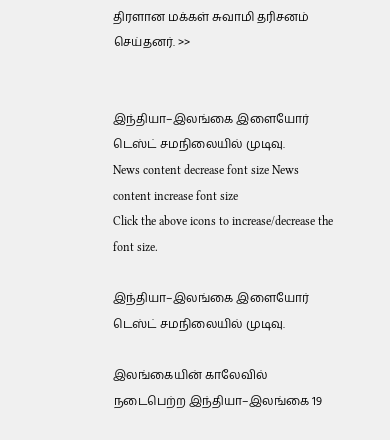திரளான மக்கள் சுவாமி தரிசனம் செய்தனர். >>


இந்தியா–இலங்கை இளையோர் டெஸ்ட் சமநிலையில் முடிவு.
News content decrease font size News content increase font size
Click the above icons to increase/decrease the font size.

இந்தியா–இலங்கை இளையோர் டெஸ்ட் சமநிலையில் முடிவு.

இலங்கையின் காலேவில் நடைபெற்ற இந்தியா–இலங்கை 19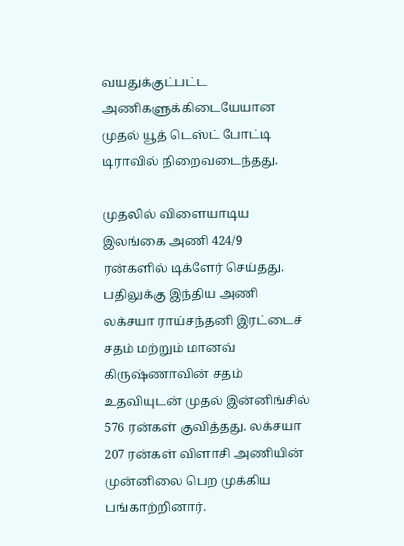வயதுக்குட்பட்ட அணிகளுக்கிடையேயான முதல் யூத் டெஸ்ட் போட்டி டிராவில் நிறைவடைந்தது.

முதலில் விளையாடிய இலங்கை அணி 424/9 ரன்களில் டிக்ளேர் செய்தது. பதிலுக்கு இந்திய அணி லக்சயா ராய்சந்தனி இரட்டைச் சதம் மற்றும் மானவ் கிருஷ்ணாவின் சதம் உதவியுடன் முதல் இன்னிங்சில் 576 ரன்கள் குவித்தது. லக்சயா 207 ரன்கள் விளாசி அணியின் முன்னிலை பெற முக்கிய பங்காற்றினார்.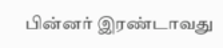பின்னர் இரண்டாவது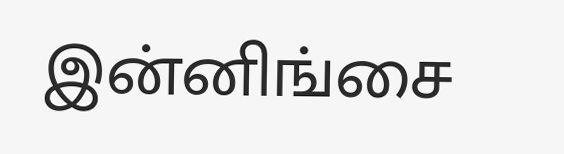இன்னிங்சை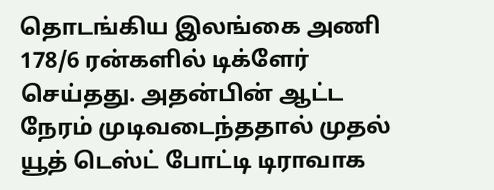தொடங்கிய இலங்கை அணி 178/6 ரன்களில் டிக்ளேர் செய்தது. அதன்பின் ஆட்ட நேரம் முடிவடைந்ததால் முதல் யூத் டெஸ்ட் போட்டி டிராவாக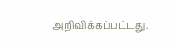அறிவிக்கப்பட்டது.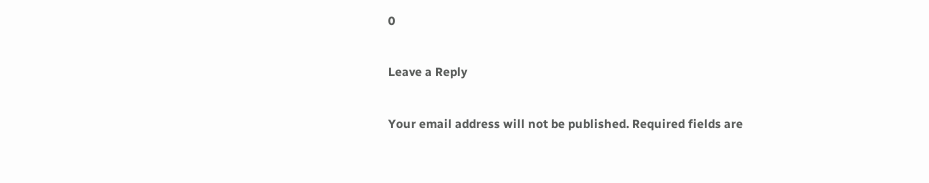0

Leave a Reply

Your email address will not be published. Required fields are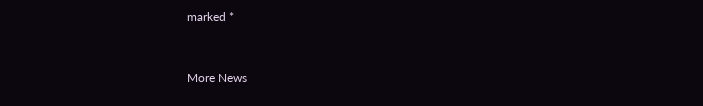marked *


More News